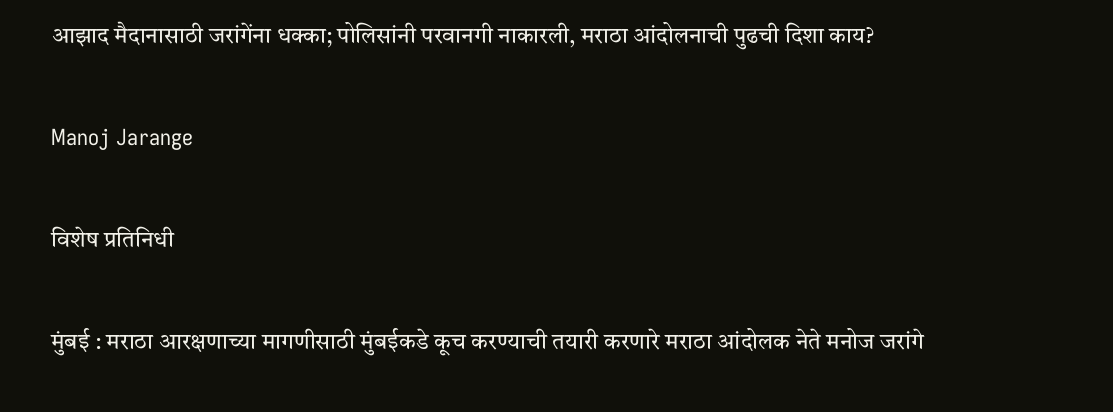आझाद मैदानासाठी जरांगेंना धक्का; पोलिसांनी परवानगी नाकारली, मराठा आंदोलनाची पुढची दिशा काय?

Manoj Jarange

विशेष प्रतिनिधी

मुंबई : मराठा आरक्षणाच्या मागणीसाठी मुंबईकडे कूच करण्याची तयारी करणारे मराठा आंदोलक नेते मनोज जरांगे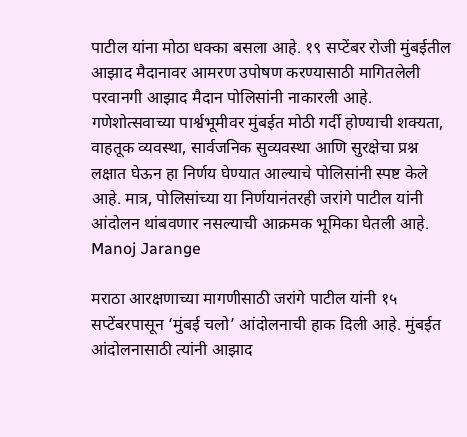पाटील यांना मोठा धक्का बसला आहे. १९ सप्टेंबर रोजी मुंबईतील आझाद मैदानावर आमरण उपोषण करण्यासाठी मागितलेली परवानगी आझाद मैदान पोलिसांनी नाकारली आहे. गणेशोत्सवाच्या पार्श्वभूमीवर मुंबईत मोठी गर्दी होण्याची शक्यता, वाहतूक व्यवस्था, सार्वजनिक सुव्यवस्था आणि सुरक्षेचा प्रश्न लक्षात घेऊन हा निर्णय घेण्यात आल्याचे पोलिसांनी स्पष्ट केले आहे. मात्र, पोलिसांच्या या निर्णयानंतरही जरांगे पाटील यांनी आंदोलन थांबवणार नसल्याची आक्रमक भूमिका घेतली आहे. Manoj Jarange

मराठा आरक्षणाच्या मागणीसाठी जरांगे पाटील यांनी १५ सप्टेंबरपासून ‘मुंबई चलो’ आंदोलनाची हाक दिली आहे. मुंबईत आंदोलनासाठी त्यांनी आझाद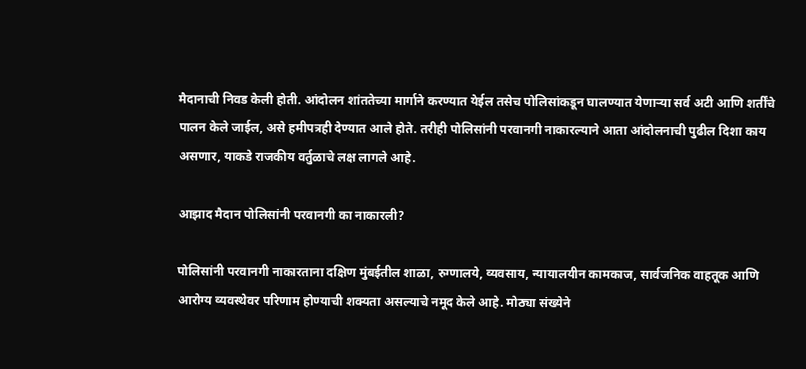मैदानाची निवड केली होती. आंदोलन शांततेच्या मार्गाने करण्यात येईल तसेच पोलिसांकडून घालण्यात येणाऱ्या सर्व अटी आणि शर्तींचे पालन केले जाईल, असे हमीपत्रही देण्यात आले होते. तरीही पोलिसांनी परवानगी नाकारल्याने आता आंदोलनाची पुढील दिशा काय असणार, याकडे राजकीय वर्तुळाचे लक्ष लागले आहे.

आझाद मैदान पोलिसांनी परवानगी का नाकारली?

पोलिसांनी परवानगी नाकारताना दक्षिण मुंबईतील शाळा, रुग्णालये, व्यवसाय, न्यायालयीन कामकाज, सार्वजनिक वाहतूक आणि आरोग्य व्यवस्थेवर परिणाम होण्याची शक्यता असल्याचे नमूद केले आहे. मोठ्या संख्येने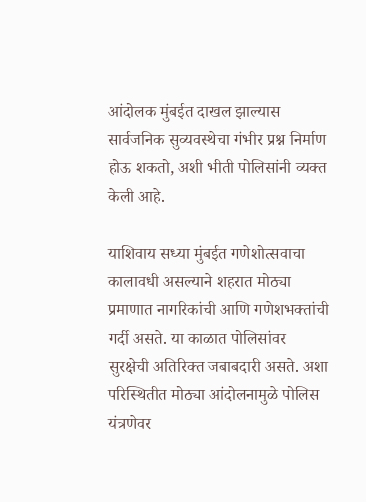आंदोलक मुंबईत दाखल झाल्यास सार्वजनिक सुव्यवस्थेचा गंभीर प्रश्न निर्माण होऊ शकतो, अशी भीती पोलिसांनी व्यक्त केली आहे.

याशिवाय सध्या मुंबईत गणेशोत्सवाचा कालावधी असल्याने शहरात मोठ्या प्रमाणात नागरिकांची आणि गणेशभक्तांची गर्दी असते. या काळात पोलिसांवर सुरक्षेची अतिरिक्त जबाबदारी असते. अशा परिस्थितीत मोठ्या आंदोलनामुळे पोलिस यंत्रणेवर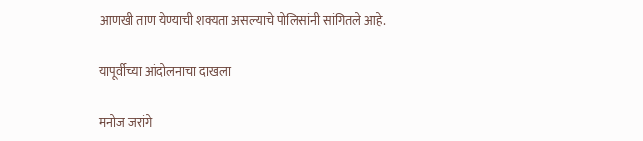आणखी ताण येण्याची शक्यता असल्याचे पोलिसांनी सांगितले आहे.

यापूर्वीच्या आंदोलनाचा दाखला

मनोज जरांगे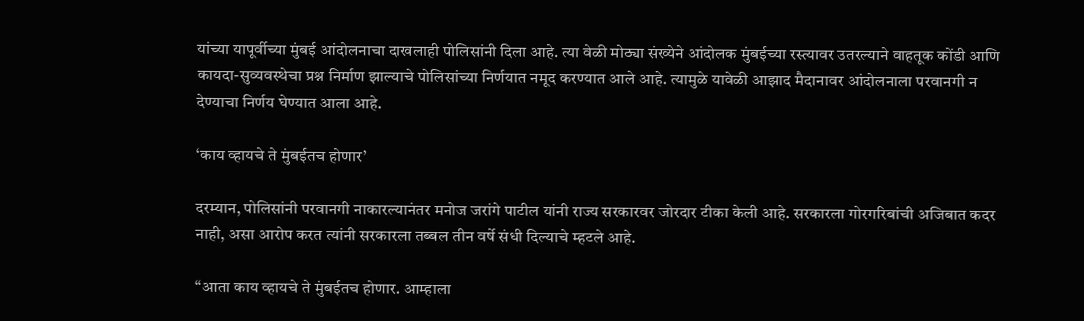यांच्या यापूर्वीच्या मुंबई आंदोलनाचा दाखलाही पोलिसांनी दिला आहे. त्या वेळी मोठ्या संख्येने आंदोलक मुंबईच्या रस्त्यावर उतरल्याने वाहतूक कोंडी आणि कायदा-सुव्यवस्थेचा प्रश्न निर्माण झाल्याचे पोलिसांच्या निर्णयात नमूद करण्यात आले आहे. त्यामुळे यावेळी आझाद मैदानावर आंदोलनाला परवानगी न देण्याचा निर्णय घेण्यात आला आहे.

‘काय व्हायचे ते मुंबईतच होणार’

दरम्यान, पोलिसांनी परवानगी नाकारल्यानंतर मनोज जरांगे पाटील यांनी राज्य सरकारवर जोरदार टीका केली आहे. सरकारला गोरगरिबांची अजिबात कदर नाही, असा आरोप करत त्यांनी सरकारला तब्बल तीन वर्षे संधी दिल्याचे म्हटले आहे.

“आता काय व्हायचे ते मुंबईतच होणार. आम्हाला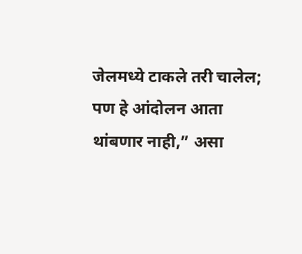जेलमध्ये टाकले तरी चालेल; पण हे आंदोलन आता थांबणार नाही,” असा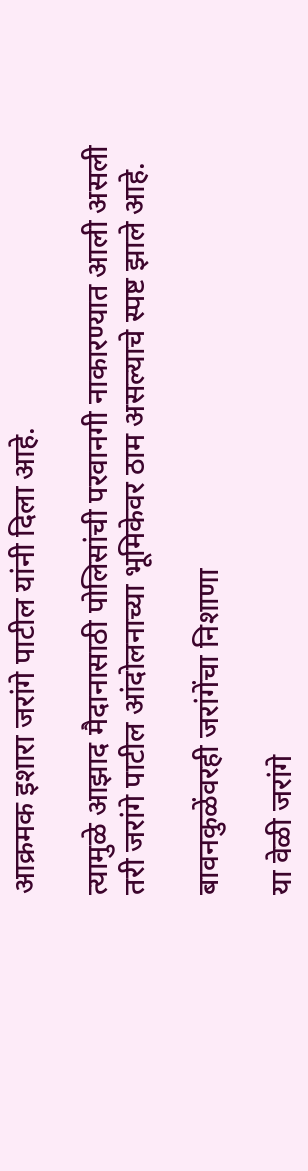आक्रमक इशारा जरांगे पाटील यांनी दिला आहे.

त्यामुळे आझाद मैदानासाठी पोलिसांची परवानगी नाकारण्यात आली असली तरी जरांगे पाटील आंदोलनाच्या भूमिकेवर ठाम असल्याचे स्पष्ट झाले आहे.

बावनकुळेंवरही जरांगेंचा निशाणा

या वेळी जरांगे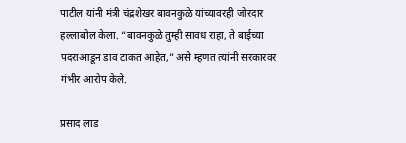पाटील यांनी मंत्री चंद्रशेखर बावनकुळे यांच्यावरही जोरदार हल्लाबोल केला. “बावनकुळे तुम्ही सावध राहा, ते बाईच्या पदराआडून डाव टाकत आहेत,” असे म्हणत त्यांनी सरकारवर गंभीर आरोप केले.

प्रसाद लाड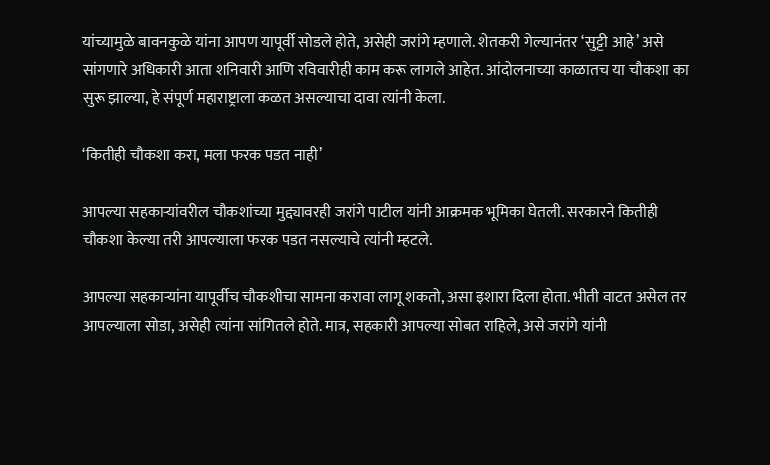यांच्यामुळे बावनकुळे यांना आपण यापूर्वी सोडले होते, असेही जरांगे म्हणाले. शेतकरी गेल्यानंतर ‘सुट्टी आहे’ असे सांगणारे अधिकारी आता शनिवारी आणि रविवारीही काम करू लागले आहेत. आंदोलनाच्या काळातच या चौकशा का सुरू झाल्या, हे संपूर्ण महाराष्ट्राला कळत असल्याचा दावा त्यांनी केला.

‘कितीही चौकशा करा, मला फरक पडत नाही’

आपल्या सहकाऱ्यांवरील चौकशांच्या मुद्द्यावरही जरांगे पाटील यांनी आक्रमक भूमिका घेतली. सरकारने कितीही चौकशा केल्या तरी आपल्याला फरक पडत नसल्याचे त्यांनी म्हटले.

आपल्या सहकाऱ्यांना यापूर्वीच चौकशीचा सामना करावा लागू शकतो, असा इशारा दिला होता. भीती वाटत असेल तर आपल्याला सोडा, असेही त्यांना सांगितले होते. मात्र, सहकारी आपल्या सोबत राहिले, असे जरांगे यांनी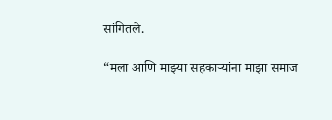सांगितले.

“मला आणि माझ्या सहकाऱ्यांना माझा समाज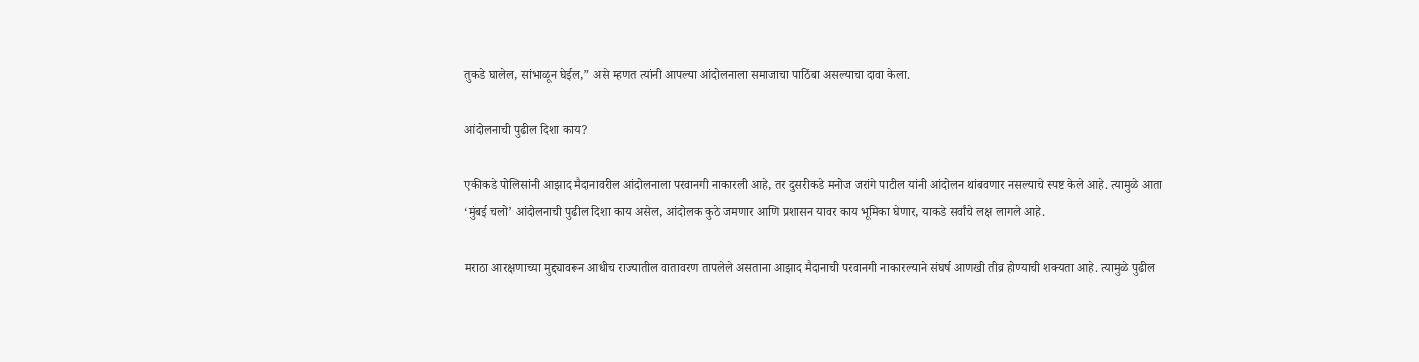तुकडे घालेल, सांभाळून घेईल,” असे म्हणत त्यांनी आपल्या आंदोलनाला समाजाचा पाठिंबा असल्याचा दावा केला.

आंदोलनाची पुढील दिशा काय?

एकीकडे पोलिसांनी आझाद मैदानावरील आंदोलनाला परवानगी नाकारली आहे, तर दुसरीकडे मनोज जरांगे पाटील यांनी आंदोलन थांबवणार नसल्याचे स्पष्ट केले आहे. त्यामुळे आता ‘मुंबई चलो’ आंदोलनाची पुढील दिशा काय असेल, आंदोलक कुठे जमणार आणि प्रशासन यावर काय भूमिका घेणार, याकडे सर्वांचे लक्ष लागले आहे.

मराठा आरक्षणाच्या मुद्द्यावरून आधीच राज्यातील वातावरण तापलेले असताना आझाद मैदानाची परवानगी नाकारल्याने संघर्ष आणखी तीव्र होण्याची शक्यता आहे. त्यामुळे पुढील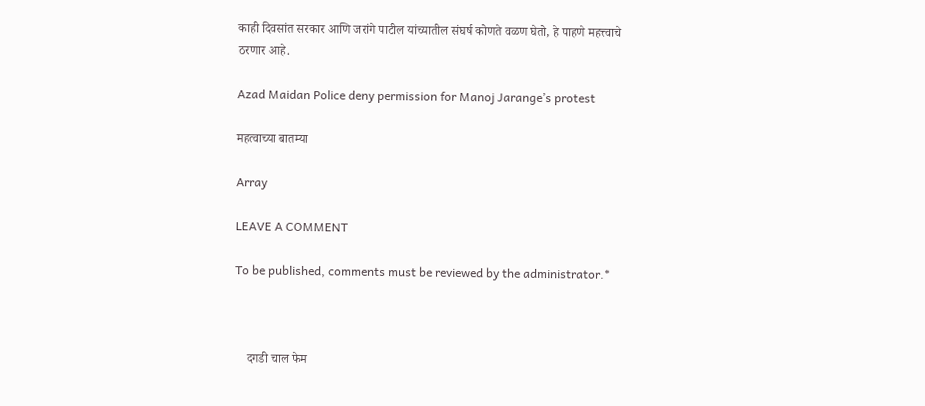काही दिवसांत सरकार आणि जरांगे पाटील यांच्यातील संघर्ष कोणते वळण घेतो, हे पाहणे महत्त्वाचे ठरणार आहे.

Azad Maidan Police deny permission for Manoj Jarange’s protest

महत्वाच्या बातम्या

Array

LEAVE A COMMENT

To be published, comments must be reviewed by the administrator.*



    दगडी चाल फेम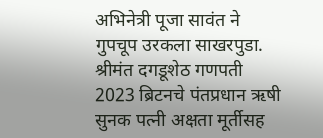अभिनेत्री पूजा सावंत ने गुपचूप उरकला साखरपुडा. श्रीमंत दगडूशेठ गणपती 2023 ब्रिटनचे पंतप्रधान ऋषी सुनक पत्नी अक्षता मूर्तीसह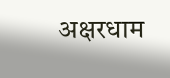अक्षरधाम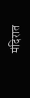मंदिरात